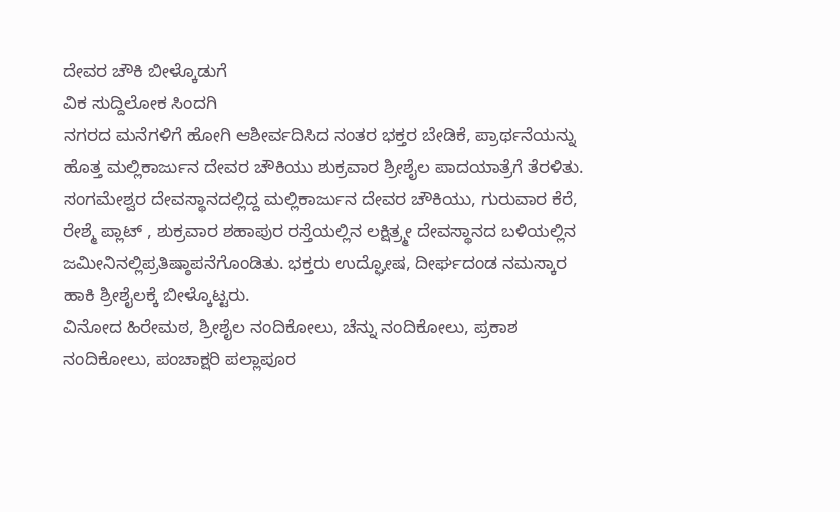ದೇವರ ಚೌಕಿ ಬೀಳ್ಕೊಡುಗೆ
ವಿಕ ಸುದ್ದಿಲೋಕ ಸಿಂದಗಿ
ನಗರದ ಮನೆಗಳಿಗೆ ಹೋಗಿ ಆಶೀರ್ವದಿಸಿದ ನಂತರ ಭಕ್ತರ ಬೇಡಿಕೆ, ಪ್ರಾರ್ಥನೆಯನ್ನು ಹೊತ್ತ ಮಲ್ಲಿಕಾರ್ಜುನ ದೇವರ ಚೌಕಿಯು ಶುಕ್ರವಾರ ಶ್ರೀಶೈಲ ಪಾದಯಾತ್ರೆಗೆ ತೆರಳಿತು.
ಸಂಗಮೇಶ್ವರ ದೇವಸ್ಥಾನದಲ್ಲಿದ್ದ ಮಲ್ಲಿಕಾರ್ಜುನ ದೇವರ ಚೌಕಿಯು, ಗುರುವಾರ ಕೆರೆ, ರೇಶ್ಮೆ ಪ್ಲಾಟ್ , ಶುಕ್ರವಾರ ಶಹಾಪುರ ರಸ್ತೆಯಲ್ಲಿನ ಲಕ್ಷಿತ್ರ್ಮೕ ದೇವಸ್ಥಾನದ ಬಳಿಯಲ್ಲಿನ ಜಮೀನಿನಲ್ಲಿಪ್ರತಿಷ್ಠಾಪನೆಗೊಂಡಿತು. ಭಕ್ತರು ಉದ್ಘೋಷ, ದೀರ್ಘದಂಡ ನಮಸ್ಕಾರ ಹಾಕಿ ಶ್ರೀಶೈಲಕ್ಕೆ ಬೀಳ್ಕೊಟ್ಟರು.
ವಿನೋದ ಹಿರೇಮಠ, ಶ್ರೀಶೈಲ ನಂದಿಕೋಲು, ಚೆನ್ನು ನಂದಿಕೋಲು, ಪ್ರಕಾಶ ನಂದಿಕೋಲು, ಪಂಚಾಕ್ಷರಿ ಪಲ್ಲಾಪೂರ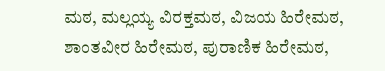ಮಠ, ಮಲ್ಲಯ್ಯ ವಿರಕ್ತಮಠ, ವಿಜಯ ಹಿರೇಮಠ, ಶಾಂತವೀರ ಹಿರೇಮಠ, ಪುರಾಣಿಕ ಹಿರೇಮಠ,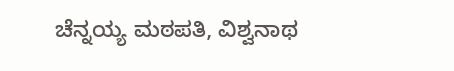ಚೆನ್ನಯ್ಯ ಮಠಪತಿ, ವಿಶ್ವನಾಥ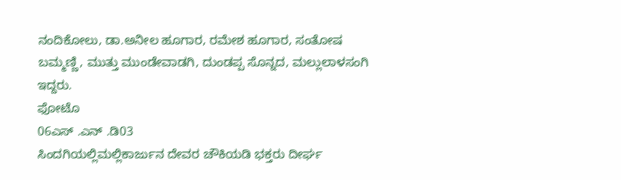ನಂದಿಕೋಲು, ಡಾ.ಅನೀಲ ಹೂಗಾರ, ರಮೇಶ ಹೂಗಾರ, ಸಂತೋಷ ಬಮ್ಮಣ್ಣಿ, ಮುತ್ತು ಮುಂಡೇವಾಡಗಿ, ದುಂಡಪ್ಪ ಸೊನ್ನದ, ಮಲ್ಲುಲಾಳಸಂಗಿ ಇದ್ದರು.
ಫೋಟೊ
06ಎಸ್ .ಎನ್ .ಡಿ03
ಸಿಂದಗಿಯಲ್ಲಿಮಲ್ಲಿಕಾರ್ಜುನ ದೇವರ ಚೌಕಿಯಡಿ ಭಕ್ತರು ದೀರ್ಘ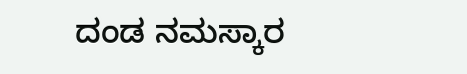ದಂಡ ನಮಸ್ಕಾರ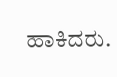ಹಾಕಿದರು.